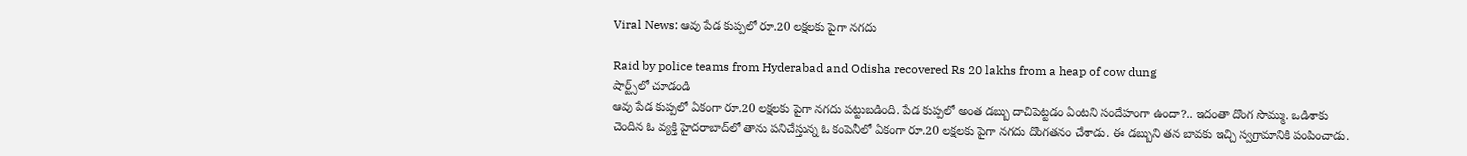Viral News: ఆవు పేడ కుప్పలో రూ.20 లక్షలకు పైగా నగదు

Raid by police teams from Hyderabad and Odisha recovered Rs 20 lakhs from a heap of cow dung
షార్ట్స్‌లో చూడండి
ఆవు పేడ కుప్పలో ఏకంగా రూ.20 లక్షలకు పైగా నగదు పట్టుబడింది. పేడ కుప్పలో అంత డబ్బు దాచిపెట్టడం ఏంటని సందేహంగా ఉందా?.. ఇదంతా దొంగ సొమ్ము. ఒడిశాకు చెందిన ఓ వ్యక్తి హైదరాబాద్‌లో తాను పనిచేస్తున్న ఓ కంపెనీలో ఏకంగా రూ.20 లక్షలకు పైగా నగదు దొంగతనం చేశాడు. ఈ డబ్బుని తన బావకు ఇచ్చి స్వగ్రామానికి పంపించాడు.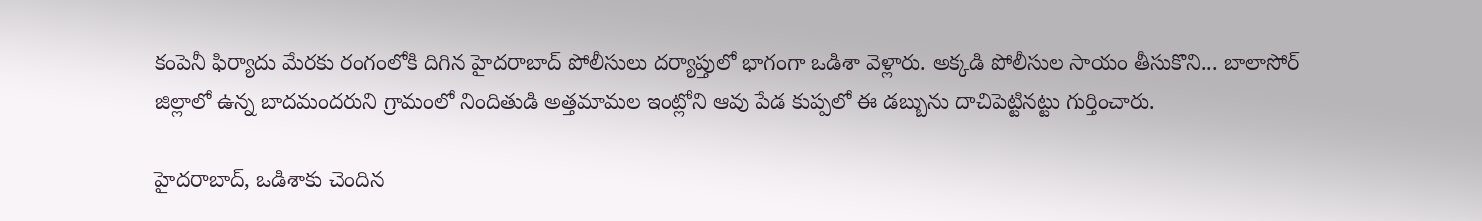కంపెనీ ఫిర్యాదు మేరకు రంగంలోకి దిగిన హైదరాబాద్ పోలీసులు దర్యాప్తులో భాగంగా ఒడిశా వెళ్లారు. అక్కడి పోలీసుల సాయం తీసుకొని... బాలాసోర్ జిల్లాలో ఉన్న బాదమందరుని గ్రామంలో నిందితుడి అత్తమామల ఇంట్లోని ఆవు పేడ కుప్పలో ఈ డబ్బును దాచిపెట్టినట్టు గుర్తించారు.

హైదరాబాద్, ఒడిశాకు చెందిన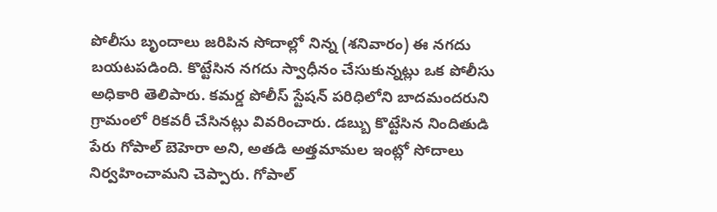పోలీసు బృందాలు జరిపిన సోదాల్లో నిన్న (శనివారం) ఈ నగదు బయటపడింది. కొట్టేసిన నగదు స్వాధీనం చేసుకున్నట్లు ఒక పోలీసు అధికారి తెలిపారు. కమర్డ పోలీస్ స్టేషన్ పరిధిలోని బాదమందరుని గ్రామంలో రికవరీ చేసినట్లు వివరించారు. డబ్బు కొట్టేసిన నిందితుడి పేరు గోపాల్ బెహెరా అని, అతడి అత్తమామల ఇంట్లో సోదాలు నిర్వహించామని చెప్పారు. గోపాల్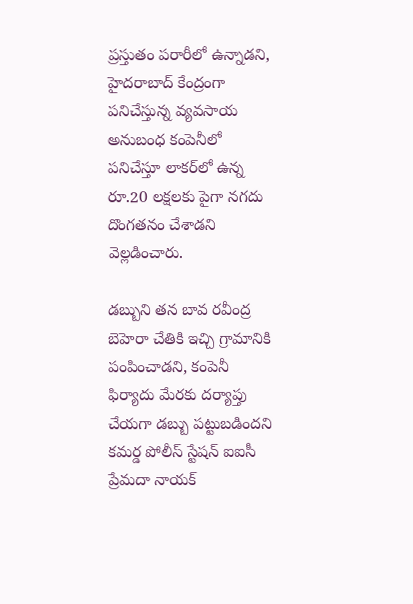ప్రస్తుతం పరారీలో ఉన్నాడని, హైదరాబాద్‌ కేంద్రంగా పనిచేస్తున్న వ్యవసాయ అనుబంధ కంపెనీలో పనిచేస్తూ లాకర్‌లో ఉన్న రూ.20 లక్షలకు పైగా నగదు దొంగతనం చేశాడని వెల్లడించారు.

డబ్బుని తన బావ రవీంద్ర బెహెరా చేతికి ఇచ్చి గ్రామానికి పంపించాడని, కంపెనీ ఫిర్యాదు మేరకు దర్యాప్తు చేయగా డబ్బు పట్టుబడిందని కమర్డ పోలీస్ స్టేషన్ ఐఐసీ ప్రేమదా నాయక్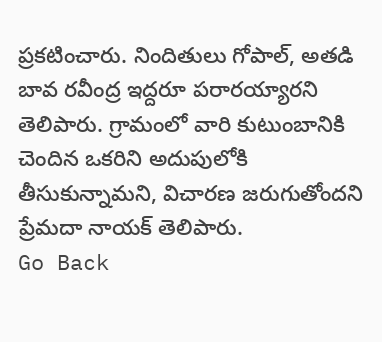ప్రకటించారు. నిందితులు గోపాల్, అతడి బావ రవీంద్ర ఇద్దరూ పరారయ్యారని తెలిపారు. గ్రామంలో వారి కుటుంబానికి చెందిన ఒకరిని అదుపులోకి తీసుకున్నామని, విచారణ జరుగుతోందని ప్రేమదా నాయక్ తెలిపారు.
Go Back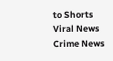to Shorts
Viral News
Crime News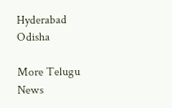Hyderabad
Odisha

More Telugu News